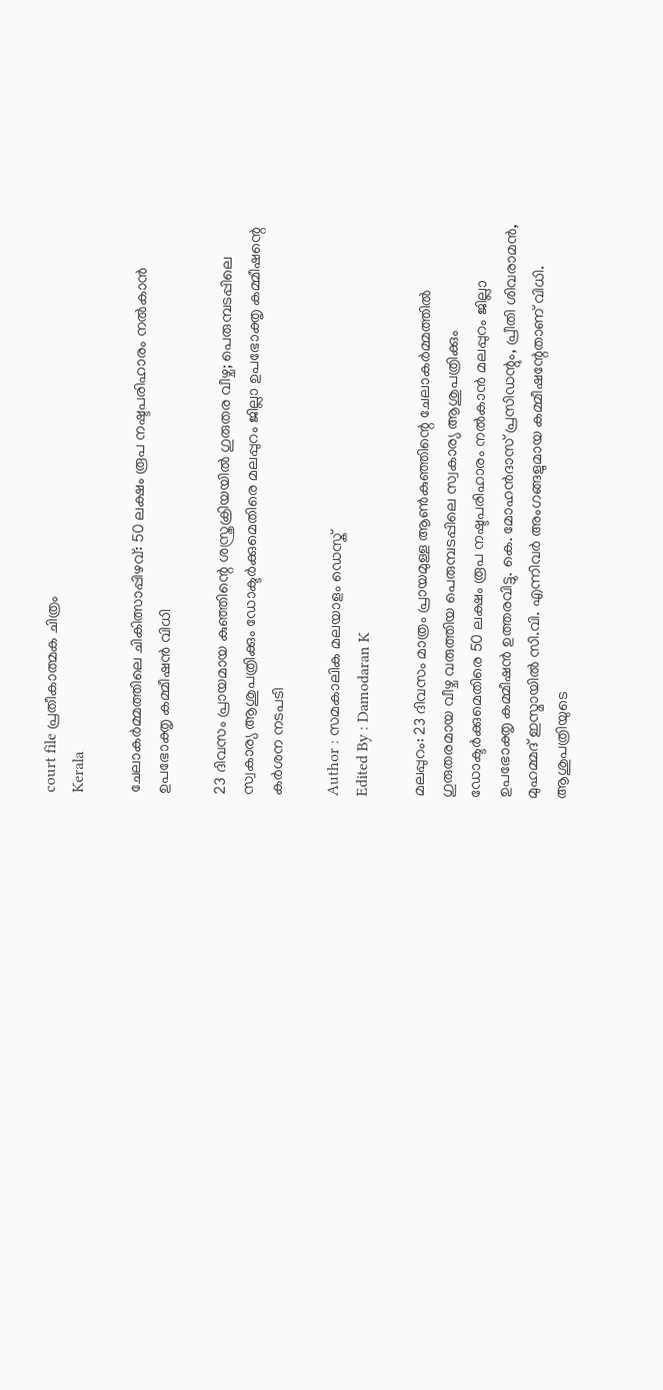court file പ്രതീകാത്മക ചിത്രം
Kerala

ചേലാകര്‍മ്മത്തിലെ ചികിത്സാപ്പിഴവ്: 50 ലക്ഷം രൂപ നഷ്ടപരിഹാരം നല്‍കാന്‍ ഉപഭോക്തൃ കമ്മീഷന്‍ വിധി

23 ദിവസം പ്രായമായ കുഞ്ഞിന്റെ ശസ്ത്രക്രിയയിൽ ഗുരുതര വീഴ്ച; പെരുമ്പടപ്പിലെ സ്വകാര്യ ആശുപത്രിക്കും ഡോക്ടര്‍ക്കുമെതിരെ മലപ്പുറം ജില്ലാ ഉപഭോക്തൃ കമ്മീഷന്റെ കർശന നടപടി

Author : സമകാലിക മലയാളം ഡെസ്ക്
Edited By : Damodaran K

മലപ്പുറം: 23 ദിവസം മാത്രം പ്രായമുള്ള ആൺകുഞ്ഞിന്റെ ചേലാകര്‍മ്മത്തില്‍ ഗുരുതരമായ വീഴ്ച വരുത്തിയ പെരുമ്പടപ്പിലെ സ്വകാര്യ ആശുപത്രിക്കും ഡോക്ടര്‍ക്കുമെതിരെ 50 ലക്ഷം രൂപ നഷ്ടപരിഹാരം നല്‍കാന്‍ മലപ്പുറം ജില്ലാ ഉപഭോക്തൃ കമ്മീഷന്‍ ഉത്തരവിട്ടു. കെ. മോഹന്‍ദാസ് പ്രസിഡന്റും, പ്രീതി ശിവരാമന്‍, മുഹമ്മദ് ഇസ്മായില്‍ സി.വി. എന്നിവര്‍ അംഗങ്ങളുമായ കമ്മീഷന്റേതാണ് വിധി. ആശുപത്രിയുടെ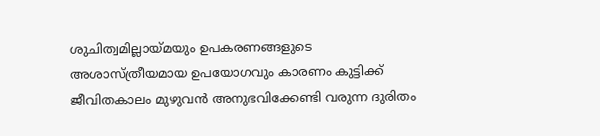ശുചിത്വമില്ലായ്മയും ഉപകരണങ്ങളുടെ അശാസ്ത്രീയമായ ഉപയോഗവും കാരണം കുട്ടിക്ക് ജീവിതകാലം മുഴുവന്‍ അനുഭവിക്കേണ്ടി വരുന്ന ദുരിതം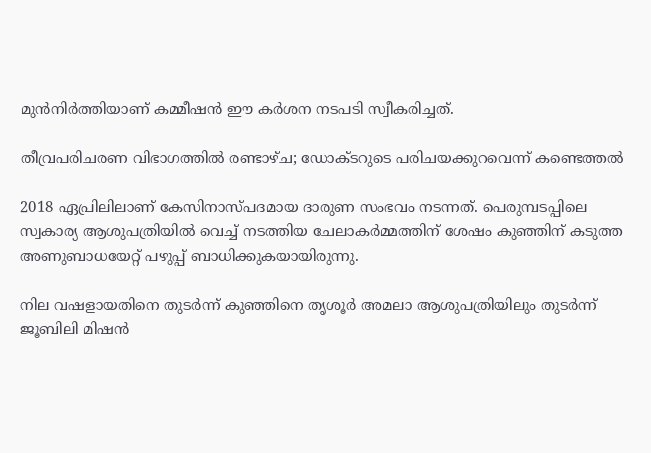മുന്‍നിര്‍ത്തിയാണ് കമ്മീഷൻ ഈ കര്‍ശന നടപടി സ്വീകരിച്ചത്.

തീവ്രപരിചരണ വിഭാഗത്തിൽ രണ്ടാഴ്ച; ഡോക്ടറുടെ പരിചയക്കുറവെന്ന് കണ്ടെത്തൽ

2018 ഏപ്രിലിലാണ് കേസിനാസ്പദമായ ദാരുണ സംഭവം നടന്നത്. പെരുമ്പടപ്പിലെ സ്വകാര്യ ആശുപത്രിയിൽ വെച്ച് നടത്തിയ ചേലാകര്‍മ്മത്തിന് ശേഷം കുഞ്ഞിന് കടുത്ത അണുബാധയേറ്റ് പഴുപ്പ് ബാധിക്കുകയായിരുന്നു.

നില വഷളായതിനെ തുടർന്ന് കുഞ്ഞിനെ തൃശൂര്‍ അമലാ ആശുപത്രിയിലും തുടര്‍ന്ന് ജൂബിലി മിഷന്‍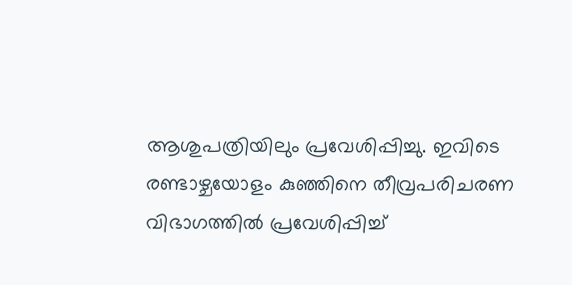ആശുപത്രിയിലും പ്രവേശിപ്പിച്ചു. ഇവിടെ രണ്ടാഴ്ചയോളം കുഞ്ഞിനെ തീവ്രപരിചരണ വിഭാഗത്തിൽ പ്രവേശിപ്പിച്ച്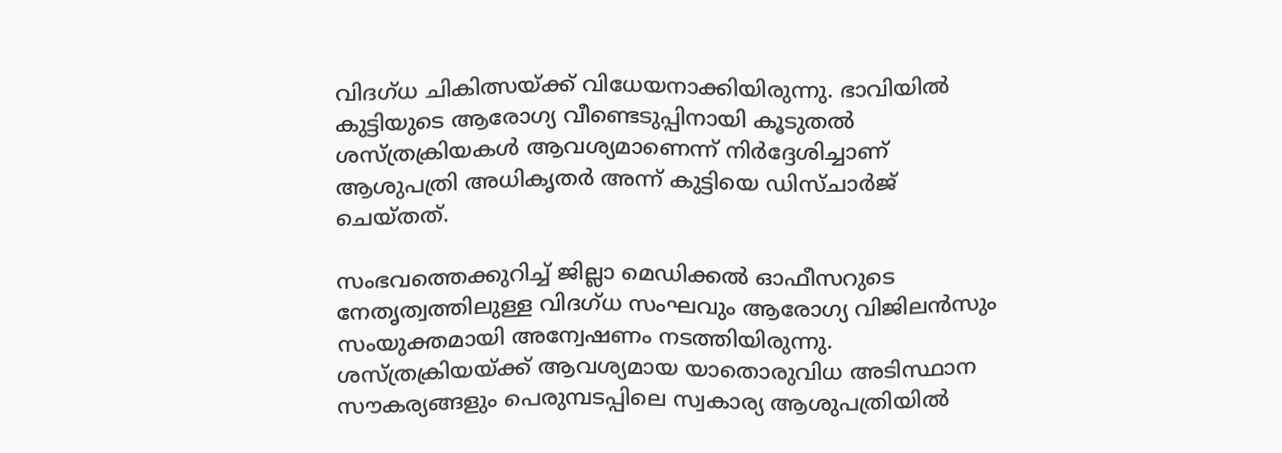വിദഗ്ധ ചികിത്സയ്ക്ക് വിധേയനാക്കിയിരുന്നു. ഭാവിയില്‍ കുട്ടിയുടെ ആരോഗ്യ വീണ്ടെടുപ്പിനായി കൂടുതൽ ശസ്ത്രക്രിയകള്‍ ആവശ്യമാണെന്ന് നിര്‍ദ്ദേശിച്ചാണ് ആശുപത്രി അധികൃതർ അന്ന് കുട്ടിയെ ഡിസ്ചാര്‍ജ് ചെയ്തത്.

സംഭവത്തെക്കുറിച്ച് ജില്ലാ മെഡിക്കൽ ഓഫീസറുടെ നേതൃത്വത്തിലുള്ള വിദഗ്ധ സംഘവും ആരോഗ്യ വിജിലന്‍സും സംയുക്തമായി അന്വേഷണം നടത്തിയിരുന്നു. ശസ്ത്രക്രിയയ്ക്ക് ആവശ്യമായ യാതൊരുവിധ അടിസ്ഥാന സൗകര്യങ്ങളും പെരുമ്പടപ്പിലെ സ്വകാര്യ ആശുപത്രിയില്‍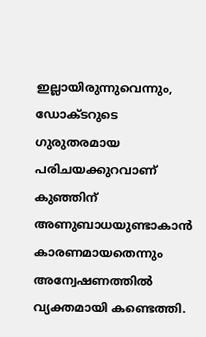ഇല്ലായിരുന്നുവെന്നും, ഡോക്ടറുടെ ഗുരുതരമായ പരിചയക്കുറവാണ് കുഞ്ഞിന് അണുബാധയുണ്ടാകാൻ കാരണമായതെന്നും അന്വേഷണത്തിൽ വ്യക്തമായി കണ്ടെത്തി.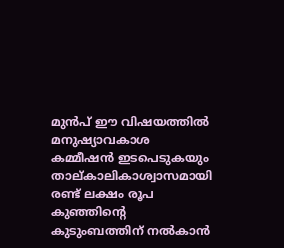മുൻപ് ഈ വിഷയത്തിൽ മനുഷ്യാവകാശ കമ്മീഷന്‍ ഇടപെടുകയും താല്കാലികാശ്വാസമായി രണ്ട് ലക്ഷം രൂപ കുഞ്ഞിന്റെ കുടുംബത്തിന് നൽകാൻ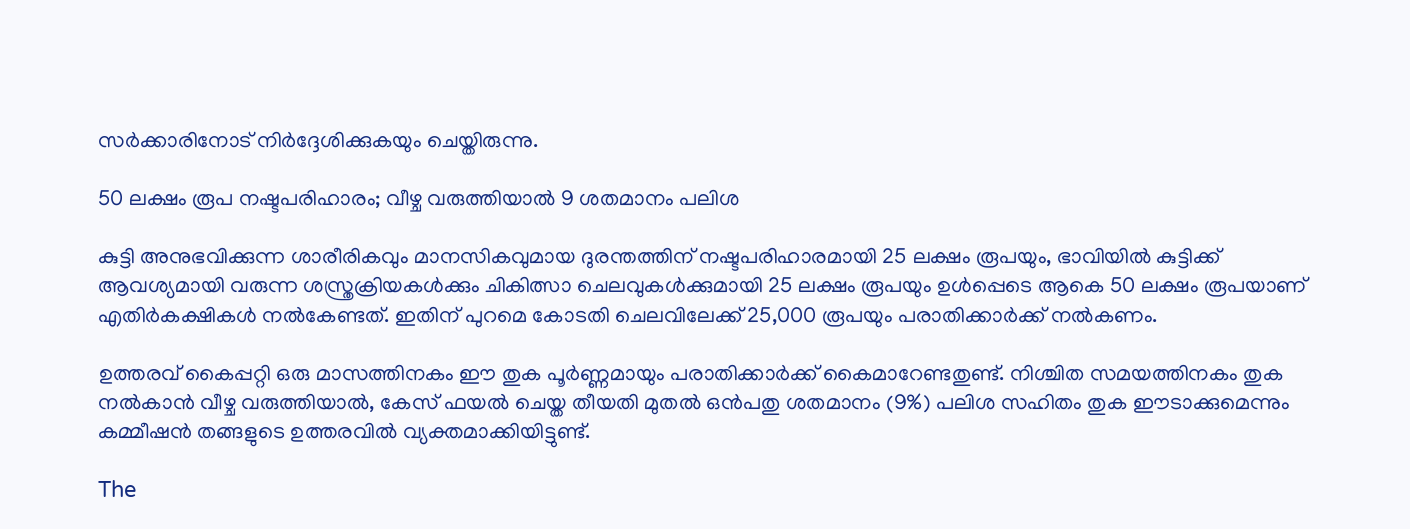സര്‍ക്കാരിനോട് നിര്‍ദ്ദേശിക്കുകയും ചെയ്തിരുന്നു.

50 ലക്ഷം രൂപ നഷ്ടപരിഹാരം; വീഴ്ച വരുത്തിയാൽ 9 ശതമാനം പലിശ

കുട്ടി അനുഭവിക്കുന്ന ശാരീരികവും മാനസികവുമായ ദുരന്തത്തിന് നഷ്ടപരിഹാരമായി 25 ലക്ഷം രൂപയും, ഭാവിയിൽ കുട്ടിക്ക് ആവശ്യമായി വരുന്ന ശസ്ത്രക്രിയകള്‍ക്കും ചികിത്സാ ചെലവുകള്‍ക്കുമായി 25 ലക്ഷം രൂപയും ഉൾപ്പെടെ ആകെ 50 ലക്ഷം രൂപയാണ് എതിർകക്ഷികൾ നൽകേണ്ടത്. ഇതിന് പുറമെ കോടതി ചെലവിലേക്ക് 25,000 രൂപയും പരാതിക്കാർക്ക് നൽകണം.

ഉത്തരവ് കൈപ്പറ്റി ഒരു മാസത്തിനകം ഈ തുക പൂർണ്ണമായും പരാതിക്കാര്‍ക്ക് കൈമാറേണ്ടതുണ്ട്. നിശ്ചിത സമയത്തിനകം തുക നൽകാൻ വീഴ്ച വരുത്തിയാൽ, കേസ് ഫയൽ ചെയ്ത തീയതി മുതല്‍ ഒന്‍പതു ശതമാനം (9%) പലിശ സഹിതം തുക ഈടാക്കുമെന്നും കമ്മീഷന്‍ തങ്ങളുടെ ഉത്തരവില്‍ വ്യക്തമാക്കിയിട്ടുണ്ട്.

The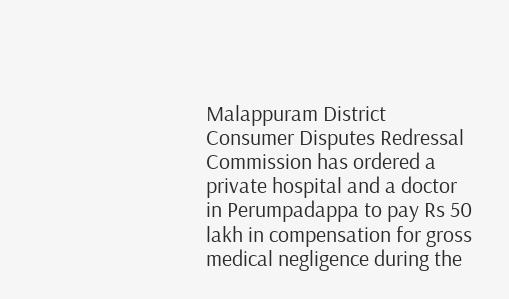Malappuram District Consumer Disputes Redressal Commission has ordered a private hospital and a doctor in Perumpadappa to pay Rs 50 lakh in compensation for gross medical negligence during the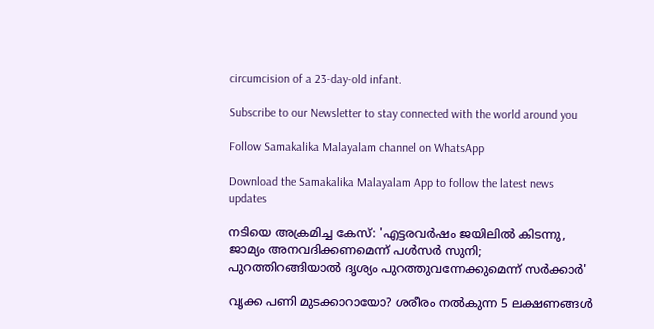circumcision of a 23-day-old infant.

Subscribe to our Newsletter to stay connected with the world around you

Follow Samakalika Malayalam channel on WhatsApp

Download the Samakalika Malayalam App to follow the latest news updates

നടിയെ അക്രമിച്ച കേസ്: 'എട്ടരവര്‍ഷം ജയിലില്‍ കിടന്നു, ജാമ്യം അനവദിക്കണമെന്ന് പള്‍സര്‍ സുനി; പുറത്തിറങ്ങിയാല്‍ ദൃശ്യം പുറത്തുവന്നേക്കുമെന്ന് സര്‍ക്കാര്‍'

വൃക്ക പണി മുടക്കാറായോ? ശരീരം നൽകുന്ന 5 ലക്ഷണങ്ങൾ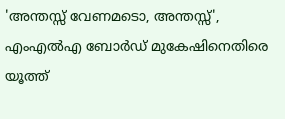'അന്തസ്സ് വേണമടൊ, അന്തസ്സ്', എംഎല്‍എ ബോര്‍ഡ് മുകേഷിനെതിരെ യൂത്ത്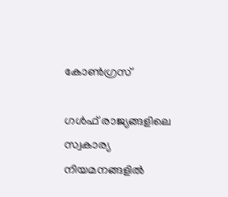കോണ്‍ഗ്രസ്

ഗൾഫ് രാജ്യങ്ങളിലെ സ്വകാര്യ നിയമനങ്ങളിൽ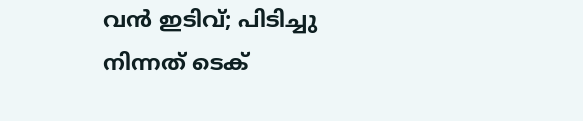വൻ ഇടിവ്; പിടിച്ചു നിന്നത് ടെക്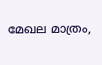മേഖല മാത്രം,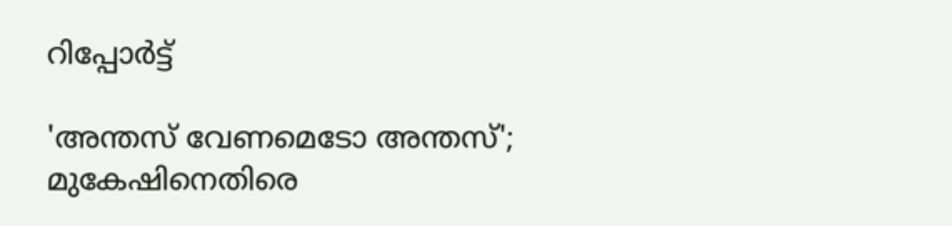റിപ്പോർട്ട്

'അന്തസ് വേണമെടോ അന്തസ്'; മുകേഷിനെതിരെ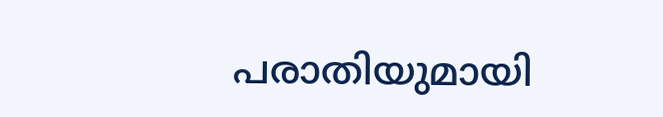പരാതിയുമായി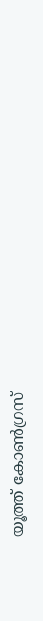യൂത്ത് കോൺഗ്രസ്